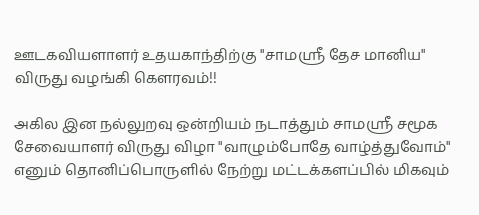ஊடகவியளாளர் உதயகாந்திற்கு "சாமஸ்ரீ தேச மானிய" விருது வழங்கி கௌரவம்!!

அகில இன நல்லுறவு ஒன்றியம் நடாத்தும் சாமஸ்ரீ சமூக சேவையாளர் விருது விழா "வாழும்போதே வாழ்த்துவோம்" எனும் தொனிப்பொருளில் நேற்று மட்டக்களப்பில் மிகவும்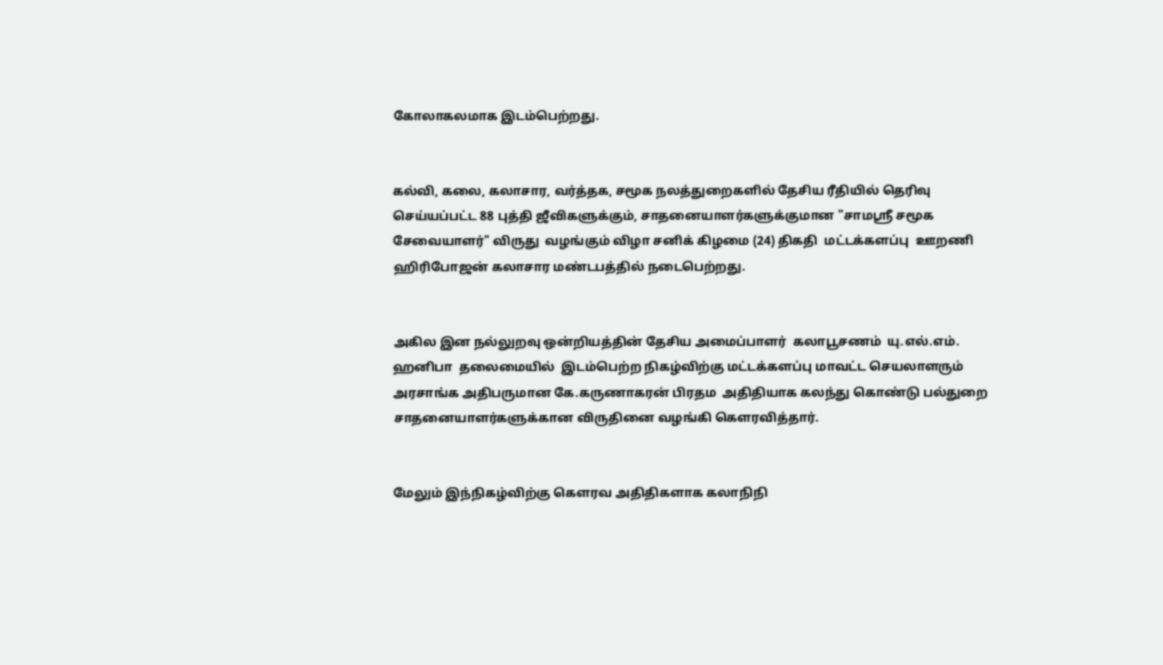கோலாகலமாக இடம்பெற்றது.


கல்வி, கலை, கலாசார, வர்த்தக, சமூக நலத்துறைகளில் தேசிய ரீதியில் தெரிவு செய்யப்பட்ட 88 புத்தி ஜீவிகளுக்கும், சாதனையாளர்களுக்குமான "சாமஸ்ரீ சமூக சேவையாளர்" விருது  வழங்கும் விழா சனிக் கிழமை (24) திகதி  மட்டக்களப்பு  ஊறணி  ஹிரிபோஜன் கலாசார மண்டபத்தில் நடைபெற்றது.


அகில இன நல்லுறவு ஒன்றியத்தின் தேசிய அமைப்பாளர்  கலாபூசணம்  யு.எல்.எம். ஹனிபா  தலைமையில்  இடம்பெற்ற நிகழ்விற்கு மட்டக்களப்பு மாவட்ட செயலாளரும் அரசாங்க அதிபருமான கே.கருணாகரன் பிரதம  அதிதியாக கலந்து கொண்டு பல்துறை சாதனையாளர்களுக்கான விருதினை வழங்கி கௌரவித்தார்.


மேலும் இந்நிகழ்விற்கு கெளரவ அதிதிகளாக கலாநிநி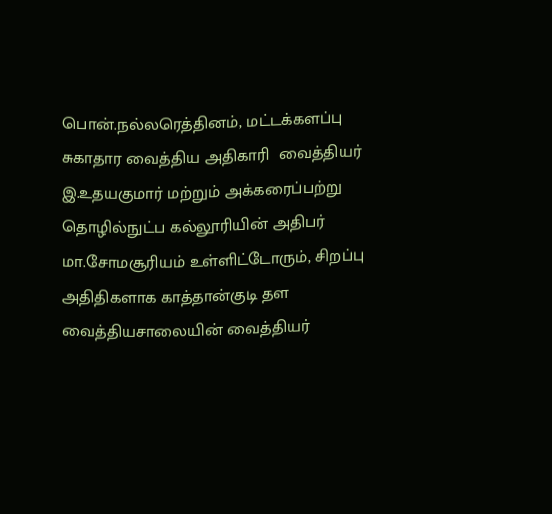பொன்.நல்லரெத்தினம், மட்டக்களப்பு சுகாதார வைத்திய அதிகாரி  வைத்தியர் இ.உதயகுமார் மற்றும் அக்கரைப்பற்று தொழில்நுட்ப கல்லூரியின் அதிபர் மா.சோமசூரியம் உள்ளிட்டோரும், சிறப்பு அதிதிகளாக காத்தான்குடி தள வைத்தியசாலையின் வைத்தியர்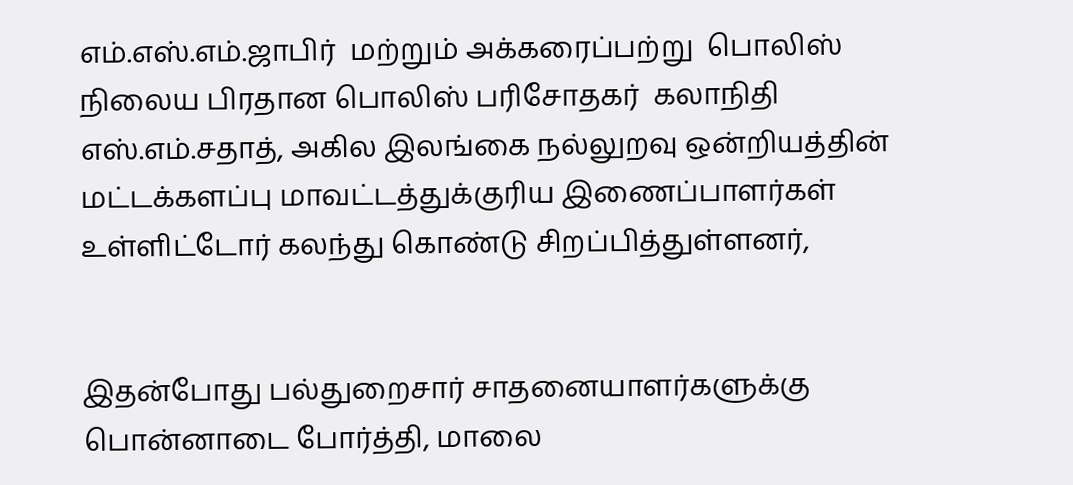எம்.எஸ்.எம்.ஜாபிர்  மற்றும் அக்கரைப்பற்று  பொலிஸ் நிலைய பிரதான பொலிஸ் பரிசோதகர்  கலாநிதி எஸ்.எம்.சதாத், அகில இலங்கை நல்லுறவு ஒன்றியத்தின் மட்டக்களப்பு மாவட்டத்துக்குரிய இணைப்பாளர்கள் உள்ளிட்டோர் கலந்து கொண்டு சிறப்பித்துள்ளனர்,


இதன்போது பல்துறைசார் சாதனையாளர்களுக்கு பொன்னாடை போர்த்தி, மாலை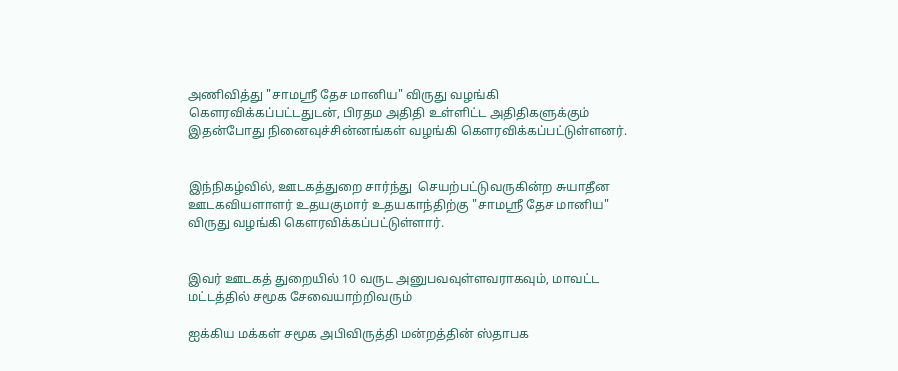அணிவித்து "சாமஸ்ரீ தேச மானிய" விருது வழங்கி கௌரவிக்கப்பட்டதுடன், பிரதம அதிதி உள்ளிட்ட அதிதிகளுக்கும் இதன்போது நினைவுச்சின்னங்கள் வழங்கி கௌரவிக்கப்பட்டுள்ளனர்.


இந்நிகழ்வில், ஊடகத்துறை சார்ந்து  செயற்பட்டுவருகின்ற சுயாதீன ஊடகவியளாளர் உதயகுமார் உதயகாந்திற்கு "சாமஸ்ரீ தேச மானிய" விருது வழங்கி கௌரவிக்கப்பட்டுள்ளார்.


இவர் ஊடகத் துறையில் 10 வருட அனுபவவுள்ளவராகவும், மாவட்ட மட்டத்தில் சமூக சேவையாற்றிவரும்

ஐக்கிய மக்கள் சமூக அபிவிருத்தி மன்றத்தின் ஸ்தாபக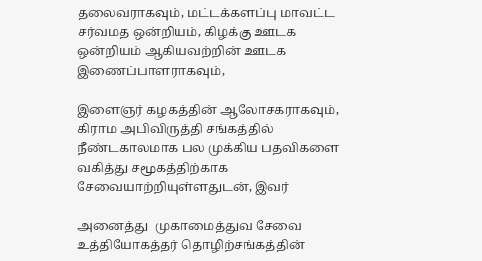தலைவராகவும், மட்டக்களப்பு மாவட்ட சர்வமத ஒன்றியம், கிழக்கு ஊடக ஒன்றியம் ஆகியவற்றின் ஊடக  இணைப்பாளராகவும்,

இளைஞர் கழகத்தின் ஆலோசகராகவும், கிராம அபிவிருத்தி சங்கத்தில் நீண்டகாலமாக பல முக்கிய பதவிகளை வகித்து சமூகத்திற்காக சேவையாற்றியுள்ளதுடன், இவர்

அனைத்து  முகாமைத்துவ சேவை உத்தியோகத்தர் தொழிற்சங்கத்தின்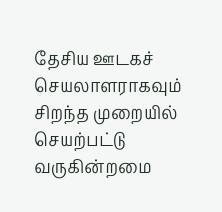தேசிய ஊடகச் செயலாளராகவும்  சிறந்த முறையில் செயற்பட்டு வருகின்றமை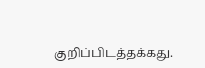குறிப்பிடத்தக்கது.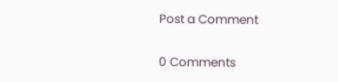Post a Comment

0 Comments